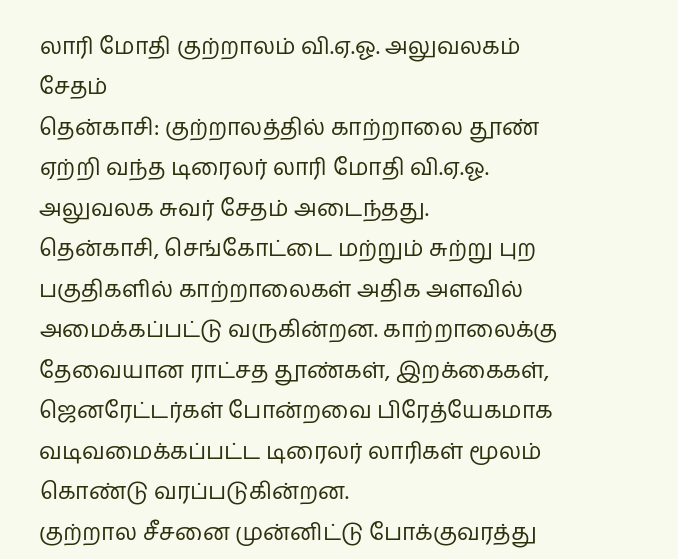லாரி மோதி குற்றாலம் வி.ஏ.ஓ. அலுவலகம் சேதம்
தென்காசி: குற்றாலத்தில் காற்றாலை தூண் ஏற்றி வந்த டிரைலர் லாரி மோதி வி.ஏ.ஓ. அலுவலக சுவர் சேதம் அடைந்தது.
தென்காசி, செங்கோட்டை மற்றும் சுற்று புற பகுதிகளில் காற்றாலைகள் அதிக அளவில் அமைக்கப்பட்டு வருகின்றன. காற்றாலைக்கு தேவையான ராட்சத தூண்கள், இறக்கைகள், ஜெனரேட்டர்கள் போன்றவை பிரேத்யேகமாக வடிவமைக்கப்பட்ட டிரைலர் லாரிகள் மூலம் கொண்டு வரப்படுகின்றன.
குற்றால சீசனை முன்னிட்டு போக்குவரத்து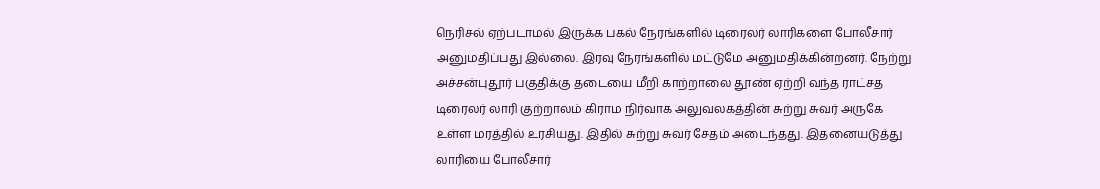நெரிசல் ஏற்படாமல் இருக்க பகல் நேரங்களில் டிரைலர் லாரிகளை போலீசார் அனுமதிப்பது இல்லை. இரவு நேரங்களில் மட்டுமே அனுமதிக்கின்றனர். நேற்று அச்சன்புதூர் பகுதிக்கு தடையை மீறி காற்றாலை தூண் ஏற்றி வந்த ராட்சத டிரைலர் லாரி குற்றாலம் கிராம நிர்வாக அலுவலகத்தின் சுற்று சுவர் அருகே உள்ள மரத்தில் உரசியது. இதில் சுற்று சுவர் சேதம் அடைந்தது. இதனையடுத்து லாரியை போலீசார்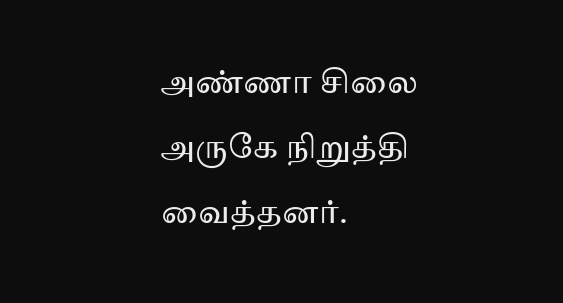அண்ணா சிலை அருகே நிறுத்தி வைத்தனர்.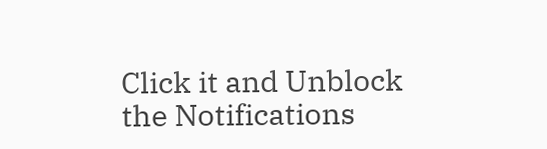Click it and Unblock the Notifications